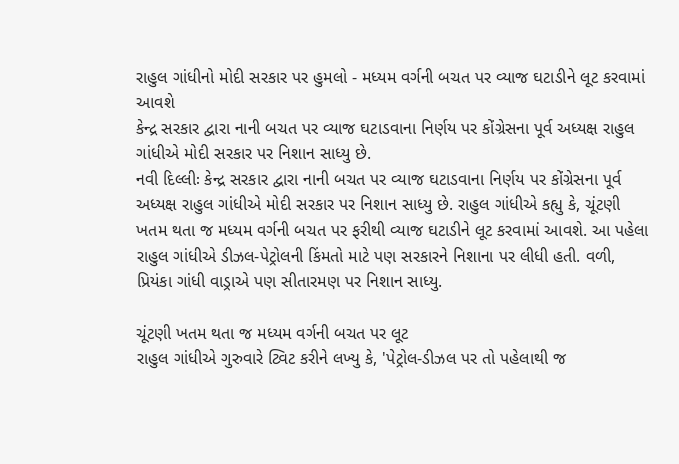રાહુલ ગાંધીનો મોદી સરકાર પર હુમલો - મધ્યમ વર્ગની બચત પર વ્યાજ ઘટાડીને લૂટ કરવામાં આવશે
કેન્દ્ર સરકાર દ્વારા નાની બચત પર વ્યાજ ઘટાડવાના નિર્ણય પર કોંગ્રેસના પૂર્વ અધ્યક્ષ રાહુલ ગાંધીએ મોદી સરકાર પર નિશાન સાધ્યુ છે.
નવી દિલ્લીઃ કેન્દ્ર સરકાર દ્વારા નાની બચત પર વ્યાજ ઘટાડવાના નિર્ણય પર કોંગ્રેસના પૂર્વ અધ્યક્ષ રાહુલ ગાંધીએ મોદી સરકાર પર નિશાન સાધ્યુ છે. રાહુલ ગાંધીએ કહ્યુ કે, ચૂંટણી ખતમ થતા જ મધ્યમ વર્ગની બચત પર ફરીથી વ્યાજ ઘટાડીને લૂટ કરવામાં આવશે. આ પહેલા રાહુલ ગાંધીએ ડીઝલ-પેટ્રોલની કિંમતો માટે પણ સરકારને નિશાના પર લીધી હતી. વળી, પ્રિયંકા ગાંધી વાડ્રાએ પણ સીતારમણ પર નિશાન સાધ્યુ.

ચૂંટણી ખતમ થતા જ મધ્યમ વર્ગની બચત પર લૂટ
રાહુલ ગાંધીએ ગુરુવારે ટ્વિટ કરીને લખ્યુ કે, 'પેટ્રોલ-ડીઝલ પર તો પહેલાથી જ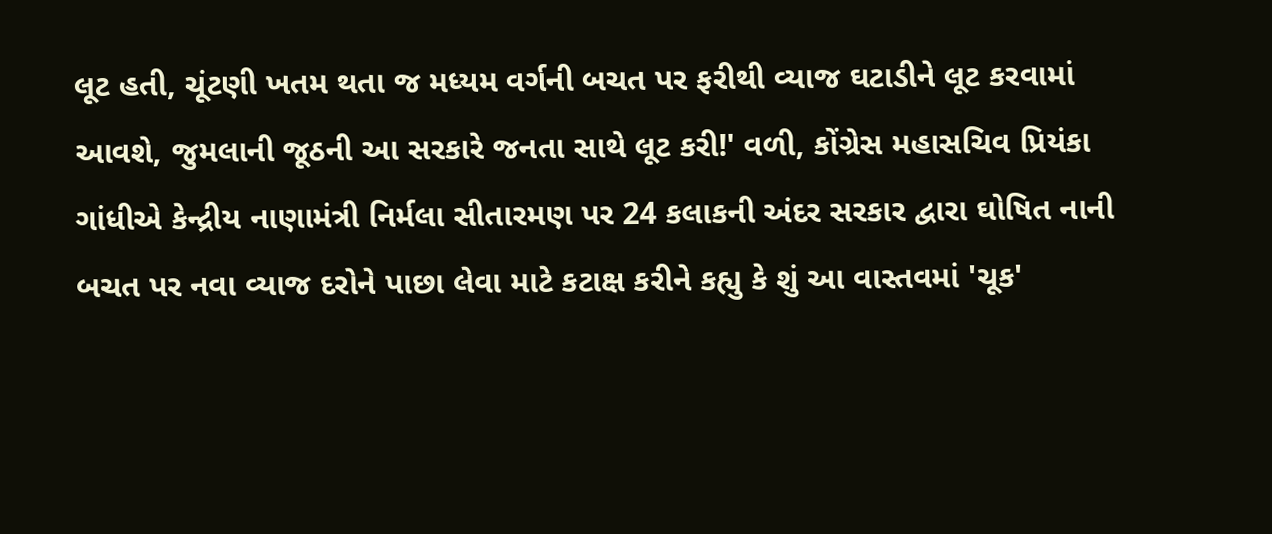લૂટ હતી, ચૂંટણી ખતમ થતા જ મધ્યમ વર્ગની બચત પર ફરીથી વ્યાજ ઘટાડીને લૂટ કરવામાં આવશે, જુમલાની જૂઠની આ સરકારે જનતા સાથે લૂટ કરી!' વળી, કોંગ્રેસ મહાસચિવ પ્રિયંકા ગાંધીએ કેન્દ્રીય નાણામંત્રી નિર્મલા સીતારમણ પર 24 કલાકની અંદર સરકાર દ્વારા ઘોષિત નાની બચત પર નવા વ્યાજ દરોને પાછા લેવા માટે કટાક્ષ કરીને કહ્યુ કે શું આ વાસ્તવમાં 'ચૂક'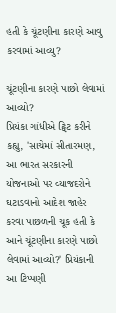હતી કે ચૂંટણીના કારણે આવુ કરવામાં આવ્યુ?

ચૂંટણીના કારણે પાછો લેવામાં આવ્યો?
પ્રિયંકા ગાંધીએ ટ્વિટ કરીને કહ્યુ, 'સાચેમાં સીતારમણ, આ ભારત સરકારની યોજનાઓ પર વ્યાજદરોને ઘટાડવાનો આદેશ જાહેર કરવા પાછળની ચૂક હતી કે આને ચૂંટણીના કારણે પાછો લેવામાં આવ્યો?' પ્રિયંકાની આ ટિપ્પણી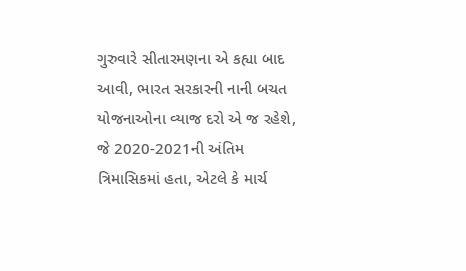ગુરુવારે સીતારમણના એ કહ્યા બાદ આવી, ભારત સરકારની નાની બચત યોજનાઓના વ્યાજ દરો એ જ રહેશે, જે 2020-2021ની અંતિમ ત્રિમાસિકમાં હતા, એટલે કે માર્ચ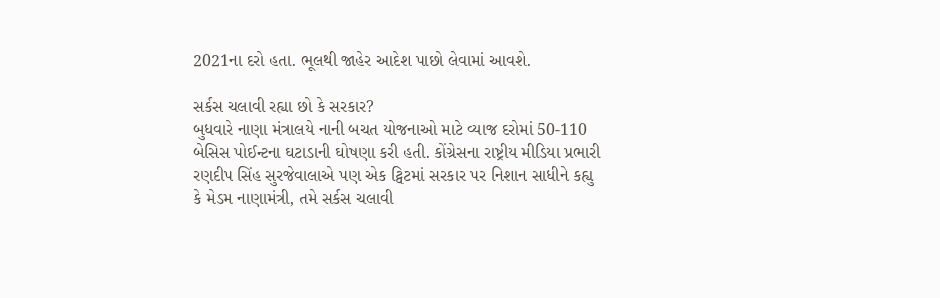2021ના દરો હતા. ભૂલથી જાહેર આદેશ પાછો લેવામાં આવશે.

સર્કસ ચલાવી રહ્યા છો કે સરકાર?
બુધવારે નાણા મંત્રાલયે નાની બચત યોજનાઓ માટે વ્યાજ દરોમાં 50-110 બેસિસ પોઈન્ટના ઘટાડાની ઘોષણા કરી હતી. કોંગ્રેસના રાષ્ટ્રીય મીડિયા પ્રભારી રણદીપ સિંહ સુરજેવાલાએ પણ એક ટ્વિટમાં સરકાર પર નિશાન સાધીને કહ્યુ કે મેડમ નાણામંત્રી, તમે સર્કસ ચલાવી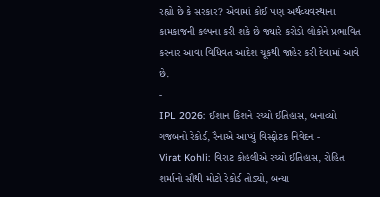રહ્યો છે કે સરકાર? એવામાં કોઈ પણ અર્થવ્યવસ્થાના કામકાજની કલ્પના કરી શકે છે જ્યારે કરોડો લોકોને પ્રભાવિત કરનાર આવા વિધિવત આદેશ ચૂકથી જાહેર કરી દેવામાં આવે છે.
-
IPL 2026: ઈશાન કિશને રચ્યો ઈતિહાસ, બનાવ્યો ગજબનો રેકોર્ડ, રૈનાએ આપ્યું વિસ્ફોટક નિવેદન -
Virat Kohli: વિરાટ કોહલીએ રચ્યો ઈતિહાસ, રોહિત શર્માનો સૌથી મોટો રેકોર્ડ તોડ્યો, બન્યા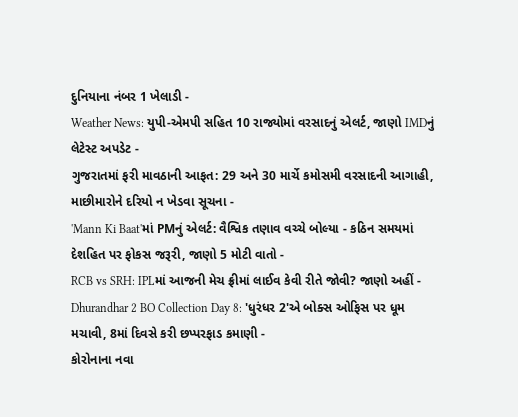દુનિયાના નંબર 1 ખેલાડી -
Weather News: યુપી-એમપી સહિત 10 રાજ્યોમાં વરસાદનું એલર્ટ, જાણો IMDનું લેટેસ્ટ અપડેટ -
ગુજરાતમાં ફરી માવઠાની આફત: 29 અને 30 માર્ચે કમોસમી વરસાદની આગાહી, માછીમારોને દરિયો ન ખેડવા સૂચના -
'Mann Ki Baat'માં PMનું એલર્ટ: વૈશ્વિક તણાવ વચ્ચે બોલ્યા - કઠિન સમયમાં દેશહિત પર ફોકસ જરૂરી, જાણો 5 મોટી વાતો -
RCB vs SRH: IPLમાં આજની મેચ ફ્રીમાં લાઈવ કેવી રીતે જોવી? જાણો અહીં -
Dhurandhar 2 BO Collection Day 8: 'ધુરંધર 2'એ બોક્સ ઓફિસ પર ધૂમ મચાવી, 8માં દિવસે કરી છપ્પરફાડ કમાણી -
કોરોનાના નવા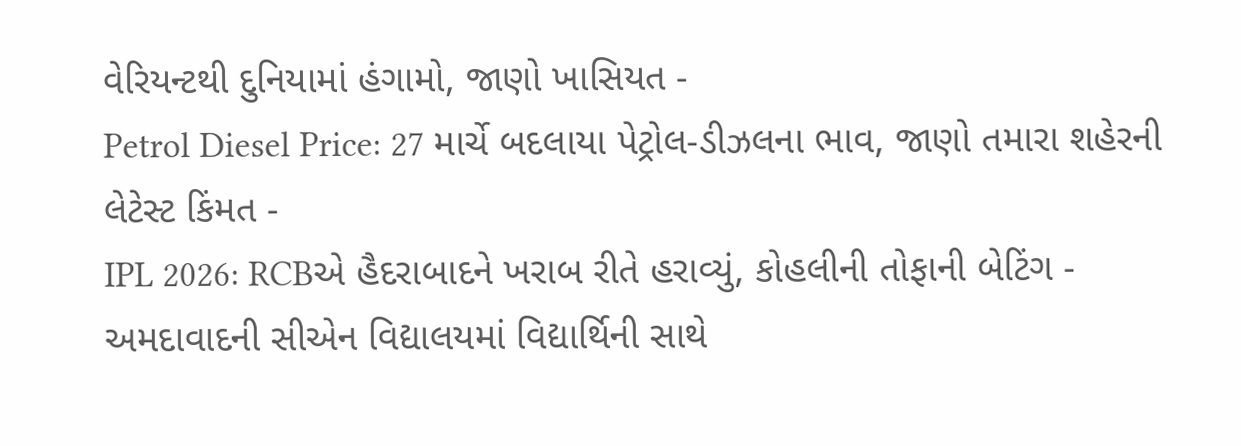વેરિયન્ટથી દુનિયામાં હંગામો, જાણો ખાસિયત -
Petrol Diesel Price: 27 માર્ચે બદલાયા પેટ્રોલ-ડીઝલના ભાવ, જાણો તમારા શહેરની લેટેસ્ટ કિંમત -
IPL 2026: RCBએ હૈદરાબાદને ખરાબ રીતે હરાવ્યું, કોહલીની તોફાની બેટિંગ -
અમદાવાદની સીએન વિદ્યાલયમાં વિદ્યાર્થિની સાથે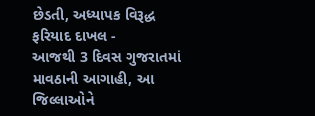છેડતી, અધ્યાપક વિરૂદ્ધ ફરિયાદ દાખલ -
આજથી 3 દિવસ ગુજરાતમાં માવઠાની આગાહી, આ જિલ્લાઓને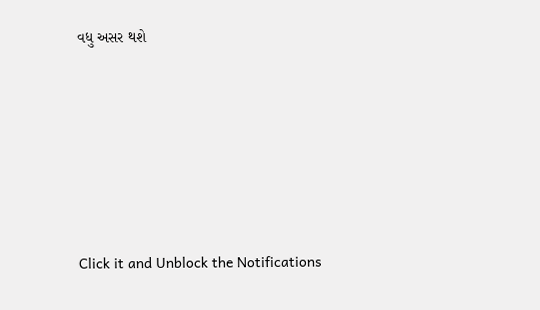વધુ અસર થશે








Click it and Unblock the Notifications